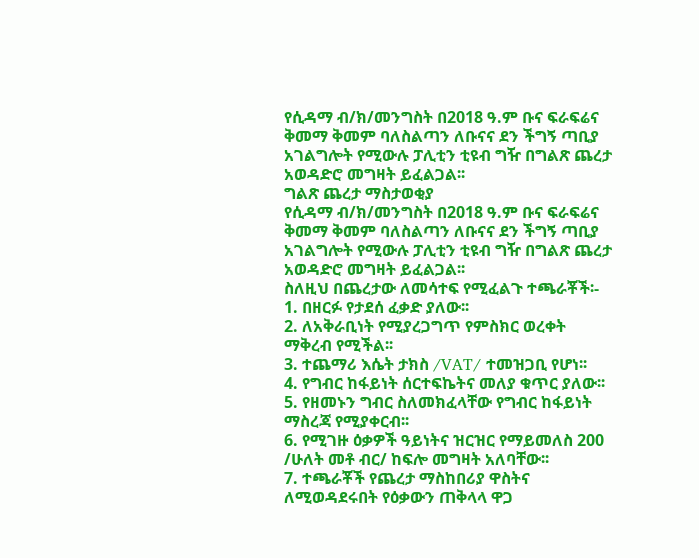የሲዳማ ብ/ክ/መንግስት በ2018 ዓ.ም ቡና ፍራፍሬና ቅመማ ቅመም ባለስልጣን ለቡናና ደን ችግኝ ጣቢያ አገልግሎት የሚውሉ ፓሊቲን ቲዩብ ግዥ በግልጽ ጨረታ አወዳድሮ መግዛት ይፈልጋል፡፡
ግልጽ ጨረታ ማስታወቂያ
የሲዳማ ብ/ክ/መንግስት በ2018 ዓ.ም ቡና ፍራፍሬና ቅመማ ቅመም ባለስልጣን ለቡናና ደን ችግኝ ጣቢያ አገልግሎት የሚውሉ ፓሊቲን ቲዩብ ግዥ በግልጽ ጨረታ አወዳድሮ መግዛት ይፈልጋል፡፡
ስለዚህ በጨረታው ለመሳተፍ የሚፈልጉ ተጫራቾች፡-
1. በዘርፉ የታደሰ ፈቃድ ያለው፡፡
2. ለአቅራቢነት የሚያረጋግጥ የምስክር ወረቀት ማቅረብ የሚችል፡፡
3. ተጨማሪ እሴት ታክስ /VAT/ ተመዝጋቢ የሆነ፡፡
4. የግብር ከፋይነት ሰርተፍኬትና መለያ ቁጥር ያለው፡፡
5. የዘመኑን ግብር ስለመክፈላቸው የግብር ከፋይነት ማስረጃ የሚያቀርብ፡፡
6. የሚገዙ ዕቃዎች ዓይነትና ዝርዝር የማይመለስ 200 /ሁለት መቶ ብር/ ከፍሎ መግዛት አለባቸው፡፡
7. ተጫራቾች የጨረታ ማስከበሪያ ዋስትና ለሚወዳደሩበት የዕቃውን ጠቅላላ ዋጋ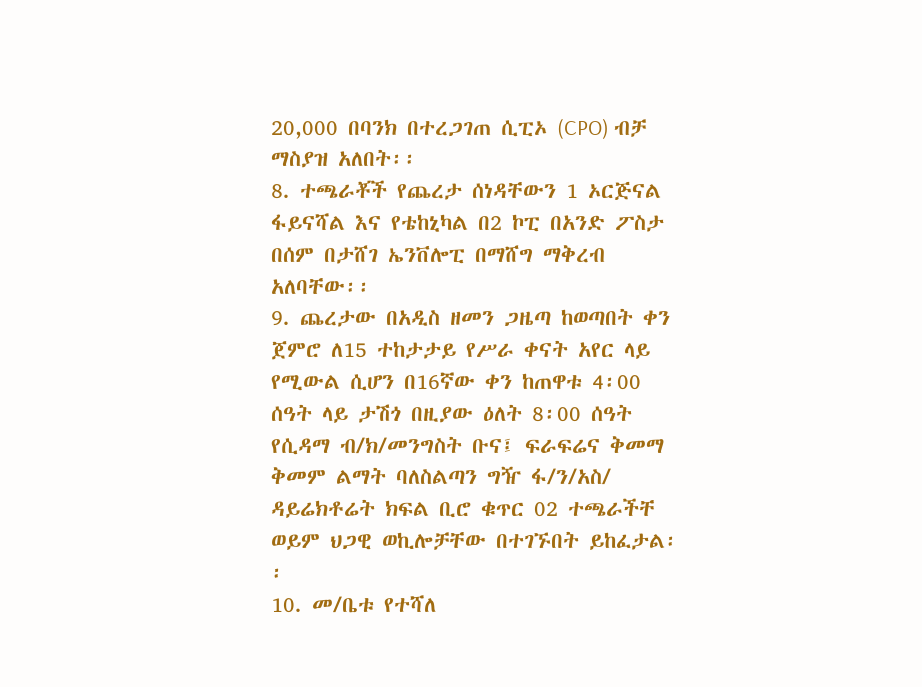20,000 በባንክ በተረጋገጠ ሲፒኦ (CPO) ብቻ ማስያዝ አለበት፡፡
8. ተጫራቾች የጨረታ ሰነዳቸውን 1 ኦርጅናል ፋይናሻል እና የቴከኒካል በ2 ኮፒ በአንድ ፖስታ በሰም በታሸገ ኤንቨሎፒ በማሸግ ማቅረብ አለባቸው፡፡
9. ጨረታው በአዲስ ዘመን ጋዜጣ ከወጣበት ቀን ጀምሮ ለ15 ተከታታይ የሥራ ቀናት አየር ላይ የሚውል ሲሆን በ16ኛው ቀን ከጠዋቱ 4፡00 ሰዓት ላይ ታሽጎ በዚያው ዕለት 8፡00 ሰዓት የሲዳማ ብ/ክ/መንግስት ቡና፤ ፍራፍሬና ቅመማ ቅመም ልማት ባለስልጣን ግዥ ፋ/ን/አስ/ ዳይሬክቶሬት ክፍል ቢሮ ቁጥር 02 ተጫራችቸ ወይም ህጋዊ ወኪሎቻቸው በተገኙበት ይከፈታል፡፡
10. መ/ቤቱ የተሻለ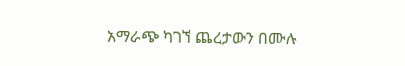አማራጭ ካገኘ ጨረታውን በሙሉ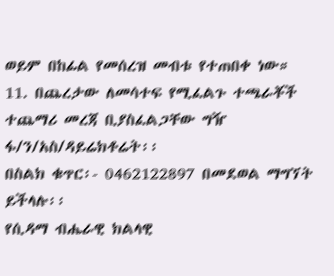ወይም በከፊል የመሰረዝ መብቱ የተጠበቀ ነው።
11. በጨረታው ለመሳተፍ የሚፈልጉ ተጫራቾች ተጨማሪ መረጃ ቢያስፈልጋቸው ግዥ ፋ/ን/አስ/ዳይሬክቶሬት፡፡
በስልክ ቁጥር፡- 0462122897 በመደወል ማግኘት ይችላሉ፡፡
የሲዳማ ብሔራዊ ክልላዊ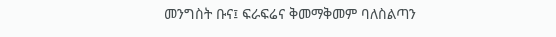መንግስት ቡና፤ ፍራፍሬና ቅመማቅመም ባለስልጣን